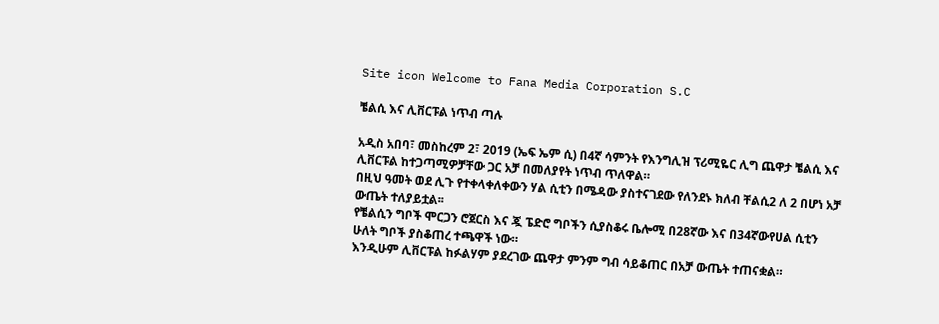Site icon Welcome to Fana Media Corporation S.C

ቼልሲ እና ሊቨርፑል ነጥብ ጣሉ

አዲስ አበባ፣ መስከረም 2፣ 2019 (ኤፍ ኤም ሲ) በ4ኛ ሳምንት የእንግሊዝ ፕሪሚዬር ሊግ ጨዋታ ቼልሲ እና ሊቨርፑል ከተጋጣሚዎቻቸው ጋር አቻ በመለያየት ነጥብ ጥለዋል።
በዚህ ዓመት ወደ ሊጉ የተቀላቀለቀውን ሃል ሲቲን በሜዳው ያስተናገደው የለንደኑ ክለብ ቸልሲ2 ለ 2 በሆነ አቻ ውጤት ተለያይቷል፡፡
የቼልሲን ግቦች ሞርጋን ሮጀርስ እና ጇ ፔድሮ ግቦችን ሲያስቆሩ ቤሎሚ በ28ኛው እና በ34ኛውየሀል ሲቲን ሁለት ግቦች ያስቆጠረ ተጫዋች ነው።
እንዲሁም ሊቨርፑል ከፉልሃም ያደረገው ጨዋታ ምንም ግብ ሳይቆጠር በአቻ ውጤት ተጠናቋል።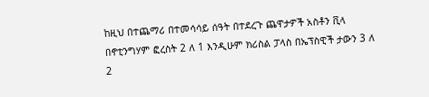ከዚህ በተጨማሪ በተመሳሳይ ሰዓት በተደረጉ ጨዋታዎች አስቶን ቪላ በኖቲንግሃም ፎረስት 2 ለ 1 እንዲሁም ክሪስል ፓላስ በኤፕስዊች ታውን 3 ለ 2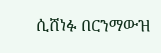ሲሸነፉ በርንማውዝ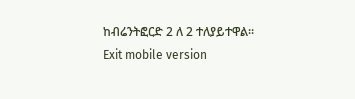ከብሬንትፎርድ 2 ለ 2 ተለያይተዋል፡፡
Exit mobile version